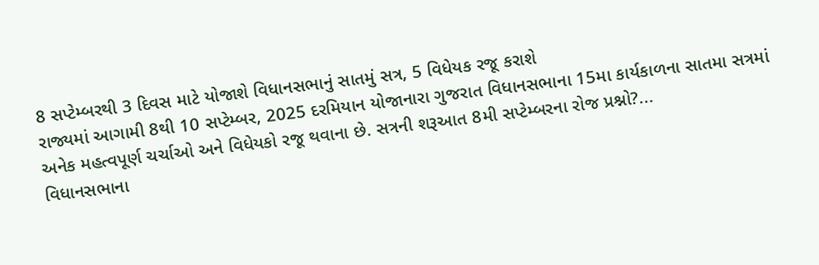8 સપ્ટેમ્બરથી 3 દિવસ માટે યોજાશે વિધાનસભાનું સાતમું સત્ર, 5 વિધેયક રજૂ કરાશે
રાજ્યમાં આગામી 8થી 10 સપ્ટેમ્બર, 2025 દરમિયાન યોજાનારા ગુજરાત વિધાનસભાના 15મા કાર્યકાળના સાતમા સત્રમાં અનેક મહત્વપૂર્ણ ચર્ચાઓ અને વિધેયકો રજૂ થવાના છે. સત્રની શરૂઆત 8મી સપ્ટેમ્બરના રોજ પ્રશ્નો?...
વિધાનસભાના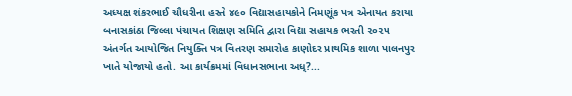અધ્યક્ષ શંકરભાઈ ચૌધરીના હસ્તે ૪૯૦ વિદ્યાસહાયકોને નિમણૂંક પત્ર એનાયત કરાયા
બનાસકાંઠા જિલ્લા પંચાયત શિક્ષણ સમિતિ દ્વારા વિદ્યા સહાયક ભરતી ૨૦૨૫ અંતર્ગત આયોજિત નિયુક્તિ પત્ર વિતરણ સમારોહ કાણોદર પ્રાથમિક શાળા પાલનપુર ખાતે યોજાયો હતો. આ કાર્યક્રમમાં વિધાનસભાના અધ્?...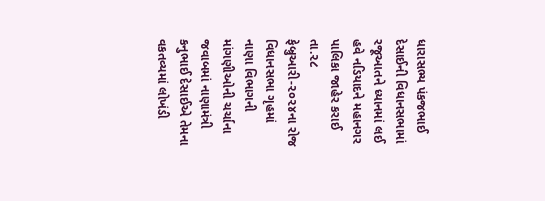ધારાસભ્ય પંકજભાઈ દેસાઈની વિધાનસભામાં રજૂઆતને ધ્યાનમાં લઈ હવે નડિયાદને મહાનગર પાલિકા જાહેર કરાઈ
તા.૨૮ ફેબ્રુઆરી-૨૦૨૪ના રોજ વિધાનસભા ગૃહમાં નાણા વિભાગની માંગણીઓની ચર્ચાના જવાબમાં નાણામંત્રી કનુભાઈ દેસાઈએ તેમના વકતવ્યમાં લોખંડી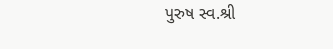પુરુષ સ્વ.શ્રી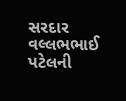સરદાર વલ્લભભાઈ પટેલની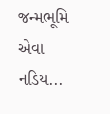જન્મભૂમિ એવા નડિય...